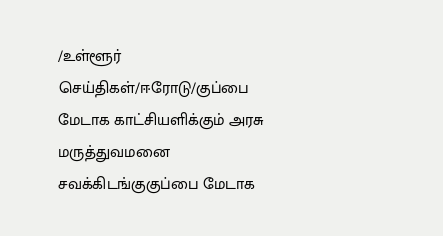/உள்ளூர் செய்திகள்/ஈரோடு/குப்பை மேடாக காட்சியளிக்கும் அரசு மருத்துவமனை சவக்கிடங்குகுப்பை மேடாக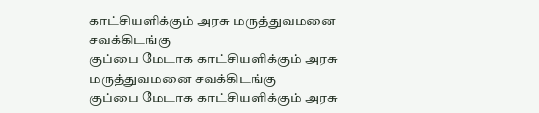காட்சியளிக்கும் அரசு மருத்துவமனை சவக்கிடங்கு
குப்பை மேடாக காட்சியளிக்கும் அரசு மருத்துவமனை சவக்கிடங்கு
குப்பை மேடாக காட்சியளிக்கும் அரசு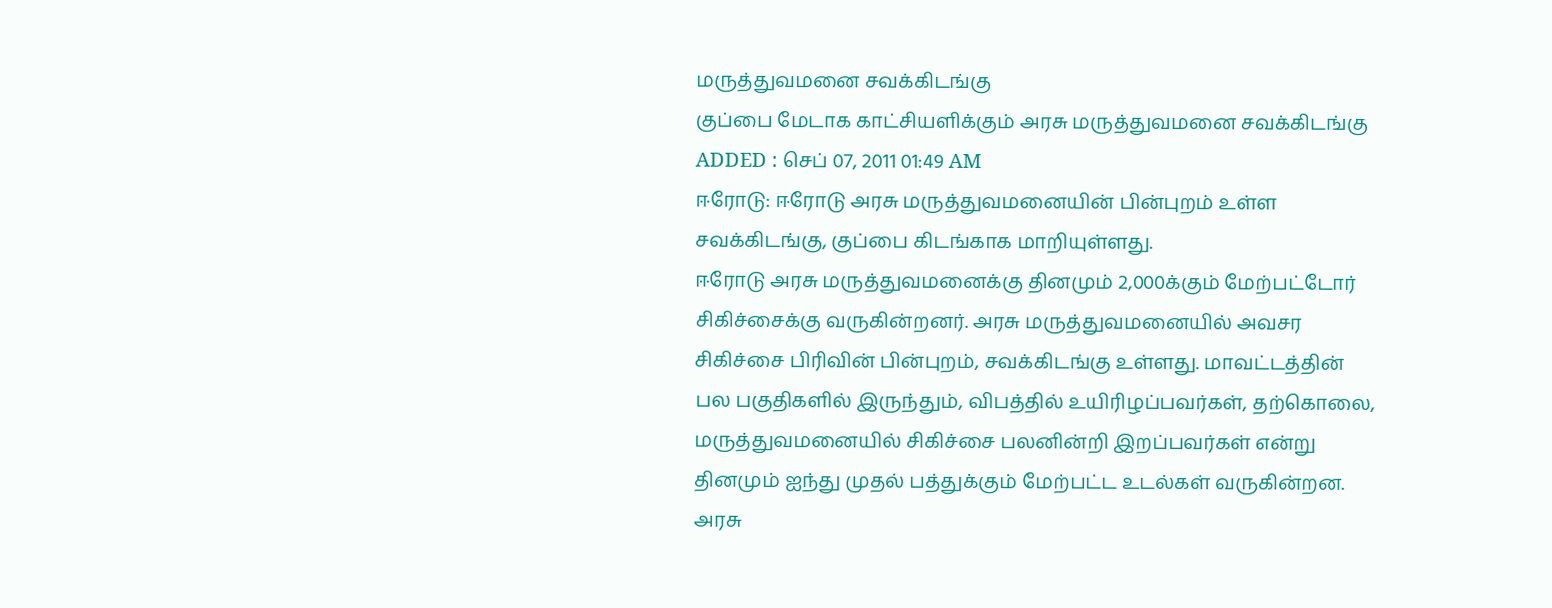மருத்துவமனை சவக்கிடங்கு
குப்பை மேடாக காட்சியளிக்கும் அரசு மருத்துவமனை சவக்கிடங்கு
ADDED : செப் 07, 2011 01:49 AM
ஈரோடு: ஈரோடு அரசு மருத்துவமனையின் பின்புறம் உள்ள சவக்கிடங்கு, குப்பை கிடங்காக மாறியுள்ளது.
ஈரோடு அரசு மருத்துவமனைக்கு தினமும் 2,000க்கும் மேற்பட்டோர் சிகிச்சைக்கு வருகின்றனர். அரசு மருத்துவமனையில் அவசர சிகிச்சை பிரிவின் பின்புறம், சவக்கிடங்கு உள்ளது. மாவட்டத்தின் பல பகுதிகளில் இருந்தும், விபத்தில் உயிரிழப்பவர்கள், தற்கொலை, மருத்துவமனையில் சிகிச்சை பலனின்றி இறப்பவர்கள் என்று தினமும் ஐந்து முதல் பத்துக்கும் மேற்பட்ட உடல்கள் வருகின்றன.
அரசு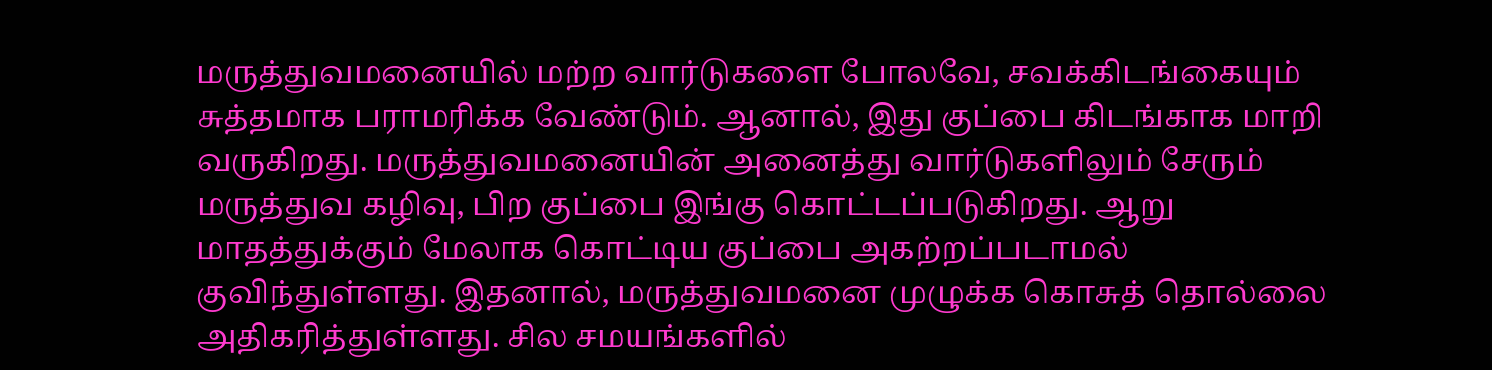மருத்துவமனையில் மற்ற வார்டுகளை போலவே, சவக்கிடங்கையும் சுத்தமாக பராமரிக்க வேண்டும். ஆனால், இது குப்பை கிடங்காக மாறி வருகிறது. மருத்துவமனையின் அனைத்து வார்டுகளிலும் சேரும் மருத்துவ கழிவு, பிற குப்பை இங்கு கொட்டப்படுகிறது. ஆறு மாதத்துக்கும் மேலாக கொட்டிய குப்பை அகற்றப்படாமல் குவிந்துள்ளது. இதனால், மருத்துவமனை முழுக்க கொசுத் தொல்லை அதிகரித்துள்ளது. சில சமயங்களில்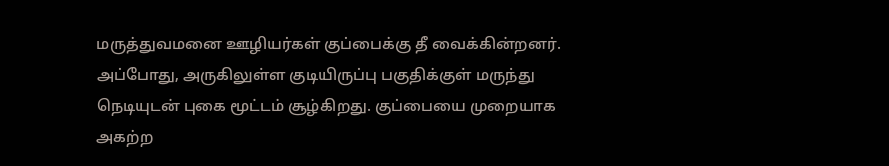மருத்துவமனை ஊழியர்கள் குப்பைக்கு தீ வைக்கின்றனர். அப்போது, அருகிலுள்ள குடியிருப்பு பகுதிக்குள் மருந்து நெடியுடன் புகை மூட்டம் சூழ்கிறது. குப்பையை முறையாக அகற்ற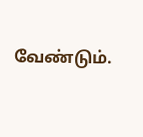வேண்டும்.